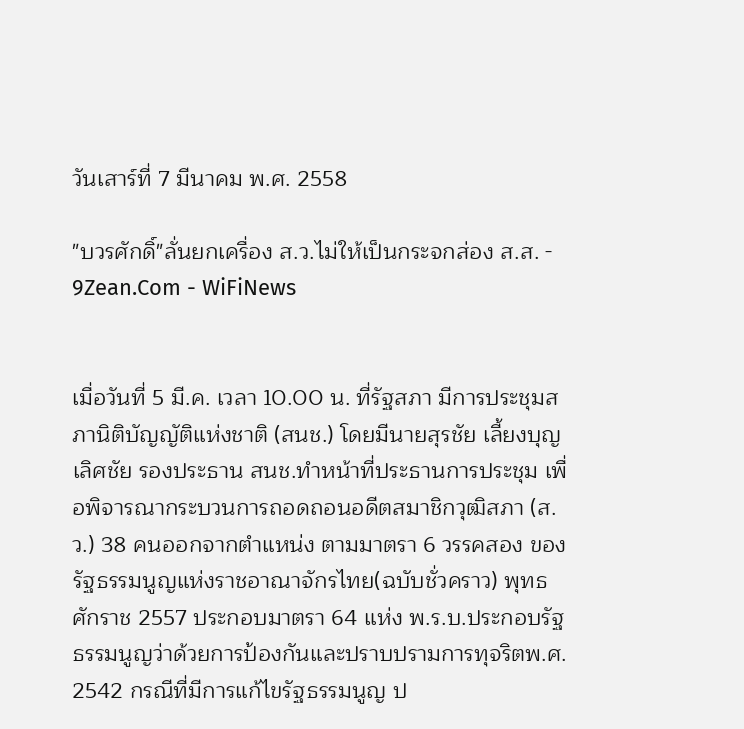วันเสาร์ที่ 7 มีนาคม พ.ศ. 2558

"บวรศักดิ์"ลั่นยกเครื่อง ส.ว.ไม่ให้เป็นกระจกส่อง ส.ส. - 9Zean.Com - WiFiNews


เมื่อวันที่ 5 มี.ค. เวลา 10.00 น. ที่รัฐสภา มีการประชุมสภานิติบัญญัติแห่งชาติ (สนช.) โดยมีนายสุรชัย เลี้ยงบุญเลิศชัย รองประธาน สนช.ทำหน้าที่ประธานการประชุม เพื่อพิจารณากระบวนการถอดถอนอดีตสมาชิกวุฒิสภา (ส.ว.) 38 คนออกจากตำแหน่ง ตามมาตรา 6 วรรคสอง ของรัฐธรรมนูญแห่งราชอาณาจักรไทย(ฉบับชั่วคราว) พุทธศักราช 2557 ประกอบมาตรา 64 แห่ง พ.ร.บ.ประกอบรัฐธรรมนูญว่าด้วยการป้องกันและปราบปรามการทุจริตพ.ศ. 2542 กรณีที่มีการแก้ไขรัฐธรรมนูญ ป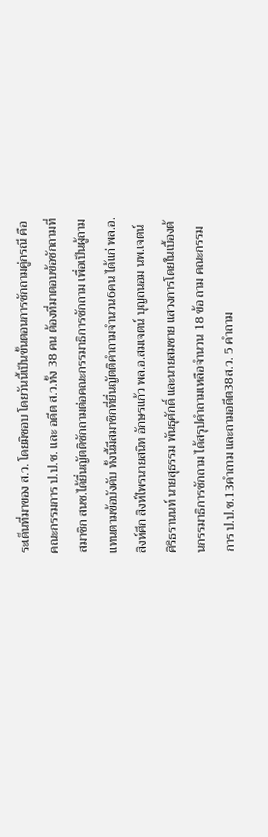ระเด็นที่มาของ ส.ว. โดยมิชอบ โดยวันนี้เป็นขั้นตอนการซักถามคู่กรณี คือคณะกรรมการ ป.ป.ช. และ อดีต ส.ว.ทั้ง 38 คน ต้องที่มาตอบข้อซักถามที่สมาชิก สนช.ได้ยื่นญัตติซักถามต่อคณะกรรมาธิการซักถาม เพื่อเป็นผู้ถามแทนตามข้อบังคับ ทั้งนี้มีสมาชิกที่ยื่นญัตติคำถามจำนวน6คน ได้แก่ พล.อ.สิงห์ศึก สิงห์ไพรนายสนิท อักษรแก้ว พล.อ.สมเจตน์ บุญถนอม นพ.เจตน์ ศิริธรานนท์ นายสุธรรม พันธุศักดิ์ และนายสมชาย แสวงการโดยในเบื้องต้นกรรมาธิการซักถาม ได้สรุปคำถามเหลือจำนวน 18 ข้อ ถาม คณะกรรมการ ป.ป.ช.13คำถาม และถามอดีต38ส.ว. 5 คำถาม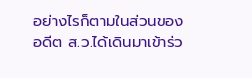อย่างไรก็ตามในส่วนของอดีต ส.ว.ได้เดินมาเข้าร่ว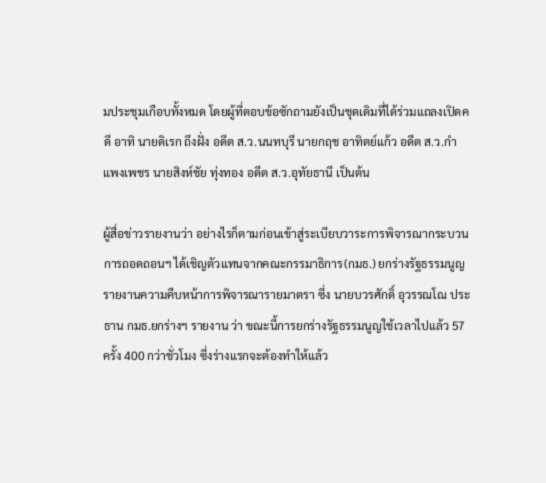มประชุมเกือบทั้งหมด โดยผู้ที่ตอบข้อซักถามยังเป็นชุดเดิมที่ได้ร่วมแถลงเปิดคดี อาทิ นายดิเรก ถึงฝั่ง อดีต ส.ว.นนทบุรี นายกฤช อาทิตย์แก้ว อดีต ส.ว.กำแพงเพชร นายสิงห์ชัย ทุ่งทอง อดีต ส.ว.อุทัยธานี เป็นต้น

ผู้สื่อข่าวรายงานว่า อย่างไรก็ตามก่อนเข้าสู่ระเบียบวาระการพิจารณากระบวนการถอดถอนฯ ได้เชิญตัวแทนจากคณะกรรมาธิการ(กมธ.) ยกร่างรัฐธรรมนูญ รายงานความคืบหน้าการพิจารณารายมาตรา ซึ่ง นายบวรศักดิ์ อุวรรณโณ ประธาน กมธ.ยกร่างฯ รายงาน ว่า ขณะนี้การยกร่างรัฐธรรมนูญใช้เวลาไปแล้ว 57 ครั้ง 400 กว่าชั่วโมง ซึ่งร่างแรกจะต้องทำให้แล้ว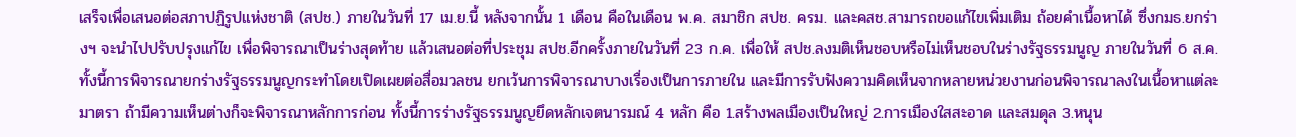เสร็จเพื่อเสนอต่อสภาปฏิรูปแห่งชาติ (สปช.) ภายในวันที่ 17 เม.ย.นี้ หลังจากนั้น 1 เดือน คือในเดือน พ.ค. สมาชิก สปช. ครม. และคสช.สามารถขอแก้ไขเพิ่มเติม ถ้อยคำเนื้อหาได้ ซึ่งกมธ.ยกร่างฯ จะนำไปปรับปรุงแก้ไข เพื่อพิจารณาเป็นร่างสุดท้าย แล้วเสนอต่อที่ประชุม สปช.อีกครั้งภายในวันที่ 23 ก.ค. เพื่อให้ สปช.ลงมติเห็นชอบหรือไม่เห็นชอบในร่างรัฐธรรมนูญ ภายในวันที่ 6 ส.ค. ทั้งนี้การพิจารณายกร่างรัฐธรรมนูญกระทำโดยเปิดเผยต่อสื่อมวลชน ยกเว้นการพิจารณาบางเรื่องเป็นการภายใน และมีการรับฟังความคิดเห็นจากหลายหน่วยงานก่อนพิจารณาลงในเนื้อหาแต่ละมาตรา ถ้ามีความเห็นต่างก็จะพิจารณาหลักการก่อน ทั้งนี้การร่างรัฐธรรมนูญยึดหลักเจตนารมณ์ 4 หลัก คือ 1.สร้างพลเมืองเป็นใหญ่ 2.การเมืองใสสะอาด และสมดุล 3.หนุน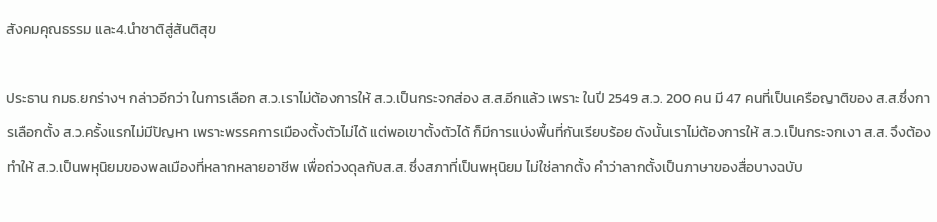สังคมคุณธรรม และ4.นำชาติสู่สันติสุข

ประธาน กมธ.ยกร่างฯ กล่าวอีกว่า ในการเลือก ส.ว.เราไม่ต้องการให้ ส.ว.เป็นกระจกส่อง ส.ส.อีกแล้ว เพราะ ในปี 2549 ส.ว. 200 คน มี 47 คนที่เป็นเครือญาติของ ส.ส.ซึ่งการเลือกตั้ง ส.ว.ครั้งแรกไม่มีปัญหา เพราะพรรคการเมืองตั้งตัวไม่ได้ แต่พอเขาตั้งตัวได้ ก็มีการแบ่งพื้นที่กันเรียบร้อย ดังนั้นเราไม่ต้องการให้ ส.ว.เป็นกระจกเงา ส.ส. จึงต้องทำให้ ส.ว.เป็นพหุนิยมของพลเมืองที่หลากหลายอาชีพ เพื่อถ่วงดุลกับส.ส. ซึ่งสภาที่เป็นพหุนิยม ไม่ใช่ลากตั้ง คำว่าลากตั้งเป็นภาษาของสื่อบางฉบับ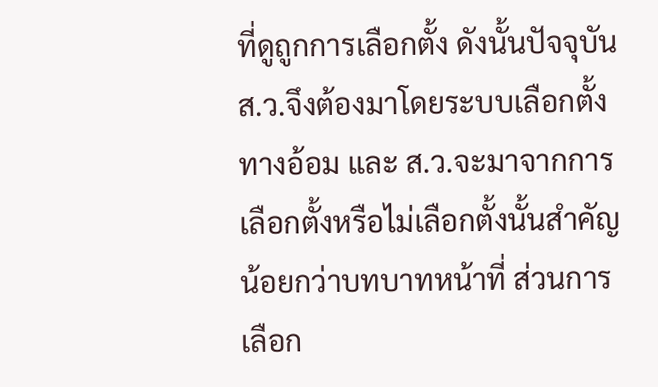ที่ดูถูกการเลือกตั้ง ดังนั้นปัจจุบัน ส.ว.จึงต้องมาโดยระบบเลือกตั้งทางอ้อม และ ส.ว.จะมาจากการเลือกตั้งหรือไม่เลือกตั้งนั้นสำคัญน้อยกว่าบทบาทหน้าที่ ส่วนการเลือก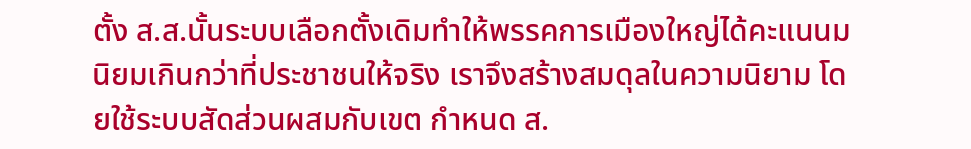ตั้ง ส.ส.นั้นระบบเลือกตั้งเดิมทำให้พรรคการเมืองใหญ่ได้คะแนนมนิยมเกินกว่าที่ประชาชนให้จริง เราจึงสร้างสมดุลในความนิยาม โดยใช้ระบบสัดส่วนผสมกับเขต กำหนด ส.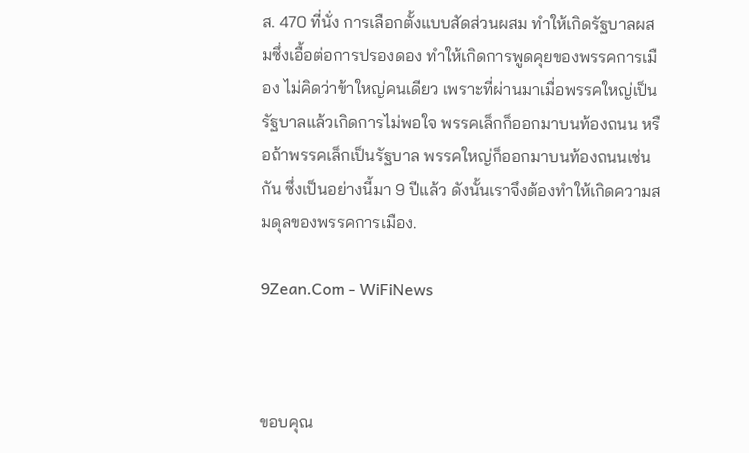ส. 470 ที่นั่ง การเลือกตั้งแบบสัดส่วนผสม ทำให้เกิดรัฐบาลผสมซึ่งเอื้อต่อการปรองดอง ทำให้เกิดการพูดคุยของพรรคการเมือง ไม่คิดว่าข้าใหญ่คนเดียว เพราะที่ผ่านมาเมื่อพรรคใหญ่เป็นรัฐบาลแล้วเกิดการไม่พอใจ พรรคเล็กก็ออกมาบนท้องถนน หรือถ้าพรรคเล็กเป็นรัฐบาล พรรคใหญ่ก็ออกมาบนท้องถนนเช่นกัน ซึ่งเป็นอย่างนี้มา 9 ปีแล้ว ดังนั้นเราจึงต้องทำให้เกิดความสมดุลของพรรคการเมือง.

9Zean.Com - WiFiNews



ขอบคุณ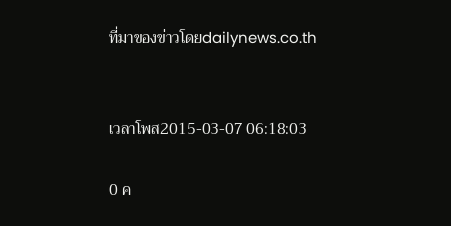ที่มาของข่าวโดยdailynews.co.th


เวลาโพส2015-03-07 06:18:03

0 ค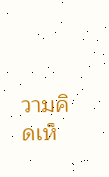วามคิดเห็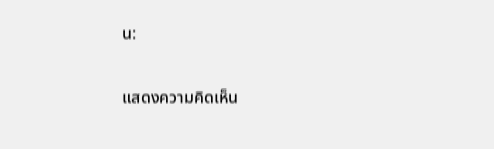น:

แสดงความคิดเห็น